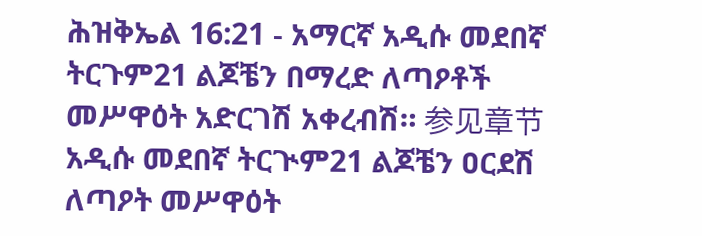ሕዝቅኤል 16:21 - አማርኛ አዲሱ መደበኛ ትርጉም21 ልጆቼን በማረድ ለጣዖቶች መሥዋዕት አድርገሽ አቀረብሽ። 参见章节አዲሱ መደበኛ ትርጒም21 ልጆቼን ዐርደሽ ለጣዖት መሥዋዕት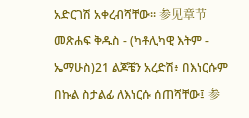አድርገሽ አቀረብሻቸው። 参见章节መጽሐፍ ቅዱስ - (ካቶሊካዊ እትም - ኤማሁስ)21 ልጆቼን አረድሽ፥ በእነርሱም በኩል ስታልፊ ለእነርሱ ሰጠሻቸው፤ 参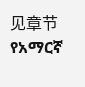见章节የአማርኛ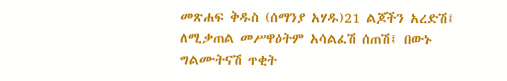መጽሐፍ ቅዱስ (ሰማንያ አሃዱ)21 ልጆችን አረድሽ፤ ለሚቃጠል መሥዋዕትም አሳልፈሽ ሰጠሽ፤ በውኑ ግልሙትናሽ ጥቂት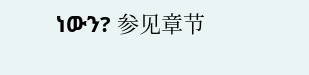ነውን? 参见章节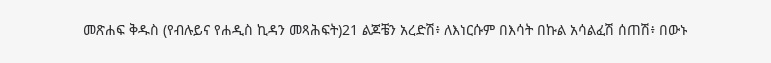መጽሐፍ ቅዱስ (የብሉይና የሐዲስ ኪዳን መጻሕፍት)21 ልጆቼን አረድሽ፥ ለእነርሱም በእሳት በኩል አሳልፈሽ ሰጠሽ፥ በውኑ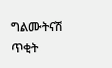ግልሙትናሽ ጥቂት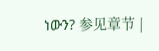ነውን? 参见章节 |